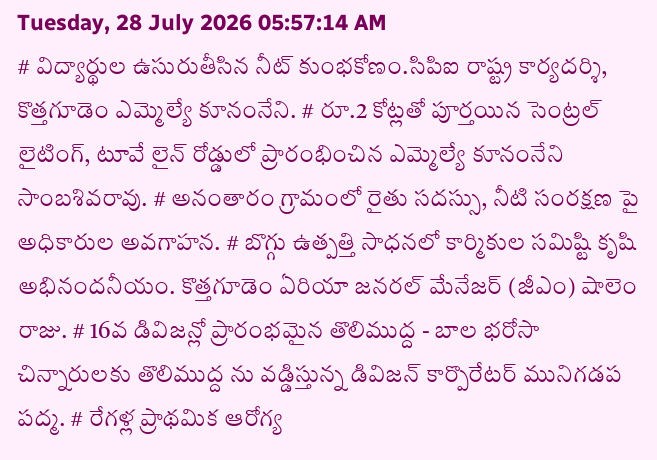Tuesday, 28 July 2026 05:57:14 AM
# విద్యార్థుల ఉసురుతీసిన నీట్ కుంభకోణం.సిపిఐ రాష్ట్ర కార్యదర్శి, కొత్తగూడెం ఎమ్మెల్యే కూనంనేని. # రూ.2 కోట్లతో పూర్తయిన సెంట్రల్ లైటింగ్, టూవే లైన్ రోడ్డులో ప్రారంభించిన ఎమ్మెల్యే కూనంనేని సాంబశివరావు. # అనంతారం గ్రామంలో రైతు సదస్సు, నీటి సంరక్షణ పై అధికారుల అవగాహన. # బొగ్గు ఉత్పత్తి సాధనలో కార్మికుల సమిష్టి కృషి అభినందనీయం. కొత్తగూడెం ఏరియా జనరల్ మేనేజర్ (జీఎం) షాలెం రాజు. # 16వ డివిజన్లో ప్రారంభమైన తొలిముద్ద - బాల భరోసా చిన్నారులకు తొలిముద్ద ను వడ్డిస్తున్న డివిజన్ కార్పొరేటర్ మునిగడప పద్మ. # రేగళ్ల ప్రాథమిక ఆరోగ్య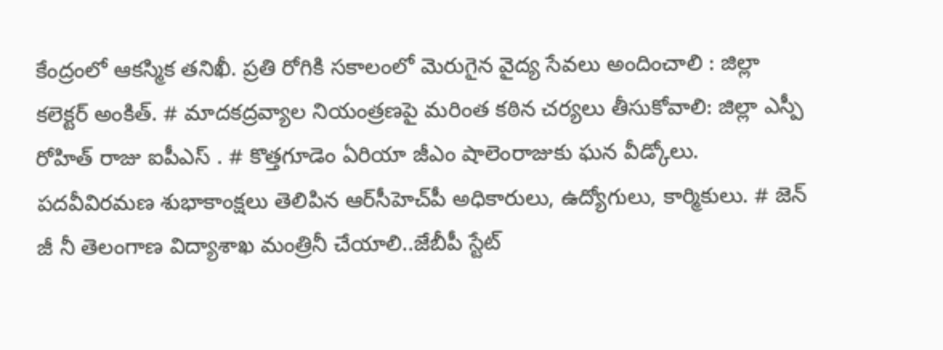కేంద్రంలో ఆకస్మిక తనిఖీ. ప్రతి రోగికి సకాలంలో మెరుగైన వైద్య సేవలు అందించాలి : జిల్లా కలెక్టర్ అంకిత్. # మాదకద్రవ్యాల నియంత్రణపై మరింత కఠిన చర్యలు తీసుకోవాలి: జిల్లా ఎస్పీ రోహిత్ రాజు ఐపీఎస్ . # కొత్తగూడెం ఏరియా జీఎం షాలెంరాజుకు ఘన వీడ్కోలు. పదవీవిరమణ శుభాకాంక్షలు తెలిపిన ఆర్‌సీహెచ్‌పీ అధికారులు, ఉద్యోగులు, కార్మికులు. # జెన్ జీ నీ తెలంగాణ విద్యాశాఖ మంత్రినీ చేయాలి..జేబీపీ స్టేట్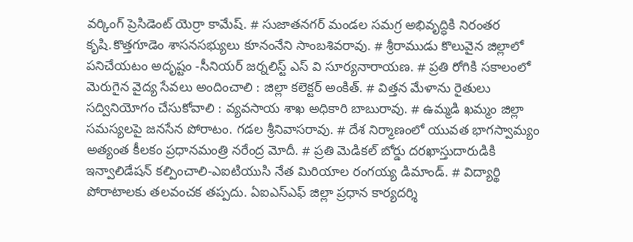వర్కింగ్ ప్రెసిడెంట్ యెర్రా కామేష్. # సుజాతనగర్ మండల సమగ్ర అభివృద్ధికి నిరంతర కృషి.కొత్తగూడెం శాసనసభ్యులు కూనంనేని సాంబశివరావు. # శ్రీరాముడు కొలువైన జిల్లాలో పనిచేయటం అదృష్టం -సీనియర్ జర్నలిస్ట్ ఎస్ వి సూర్యనారాయణ. # ప్రతి రోగికి సకాలంలో మెరుగైన వైద్య సేవలు అందించాలి : జిల్లా కలెక్టర్ అంకిత్. # విత్తన మేళాను రైతులు సద్వినియోగం చేసుకోవాలి : వ్యవసాయ శాఖ అధికారి బాబురావు. # ఉమ్మడి ఖమ్మం జిల్లా సమస్యలపై జనసేన పోరాటం. గడల శ్రీనివాసరావు. # దేశ నిర్మాణంలో యువత భాగస్వామ్యం అత్యంత కీలకం ప్రధానమంత్రి నరేంద్ర మోదీ. # ప్రతి మెడికల్ బోర్డు దరఖాస్తుదారుడికి ఇన్వాలిడేషన్ కల్పించాలి-ఎఐటియుసి నేత మిరియాల రంగయ్య డిమాండ్. # విద్యార్థి పోరాటాలకు తలవంచక తప్పదు. ఏఐఎస్ఎఫ్ జిల్లా ప్రధాన కార్యదర్శి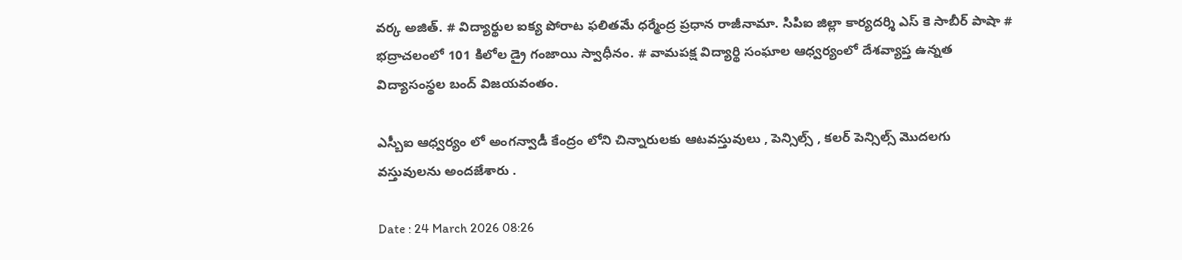వర్క అజిత్. # విద్యార్థుల ఐక్య పోరాట ఫలితమే ధర్మేంద్ర ప్రధాన రాజీనామా. సిపిఐ జిల్లా కార్యదర్శి ఎస్ కె సాబీర్ పాషా # భద్రాచలంలో 101 కిలోల డ్రై గంజాయి స్వాధీనం. # వామపక్ష విద్యార్థి సంఘాల ఆధ్వర్యంలో దేశవ్యాప్త ఉన్నత విద్యాసంస్థల బంద్ విజయవంతం.

ఎస్బీఐ ఆధ్వర్యం లో అంగన్వాడీ కేంద్రం లోని చిన్నారులకు ఆటవస్తువులు , పెన్సిల్స్ , కలర్ పెన్సిల్స్ మొదలగు వస్తువులను అందజేశారు .

Date : 24 March 2026 08:26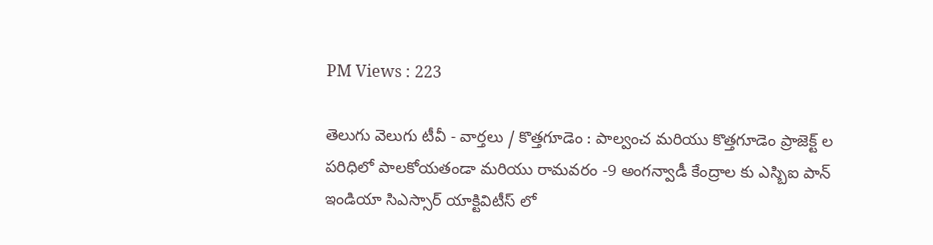PM Views : 223

తెలుగు వెలుగు టీవీ - వార్తలు / కొత్తగూడెం : పాల్వంచ మరియు కొత్తగూడెం ప్రాజెక్ట్ ల పరిధిలో పాలకోయతండా మరియు రామవరం -9 అంగన్వాడీ కేంద్రాల కు ఎస్బిఐ పాన్ ఇండియా సిఎస్సార్ యాక్టివిటీస్ లో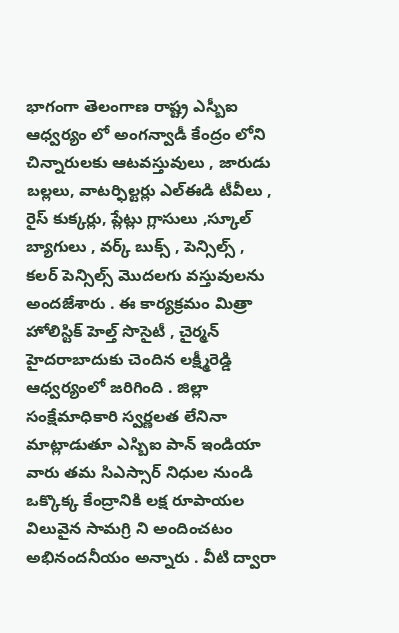భాగంగా తెలంగాణ రాష్ట్ర ఎస్బీఐ ఆధ్వర్యం లో అంగన్వాడీ కేంద్రం లోని చిన్నారులకు ఆటవస్తువులు , జారుడు బల్లలు, వాటర్ఫిల్టర్లు ఎల్ఈడి టీవీలు , రైస్ కుక్కర్లు, ప్లేట్లు గ్లాసులు ,స్కూల్ బ్యాగులు , వర్క్ బుక్స్ , పెన్సిల్స్ , కలర్ పెన్సిల్స్ మొదలగు వస్తువులను అందజేశారు . ఈ కార్యక్రమం మిత్రా హోలిస్టిక్ హెల్త్ సొసైటీ , చైర్మన్ హైదరాబాదుకు చెందిన లక్ష్మీరెడ్డి ఆధ్వర్యంలో జరిగింది . జిల్లా సంక్షేమాధికారి స్వర్ణలత లేనినా మాట్లాడుతూ ఎస్బిఐ పాన్ ఇండియా వారు తమ సిఎస్సార్ నిధుల నుండి ఒక్కొక్క కేంద్రానికి లక్ష రూపాయల విలువైన సామగ్రి ని అందించటం అభినందనీయం అన్నారు . వీటి ద్వారా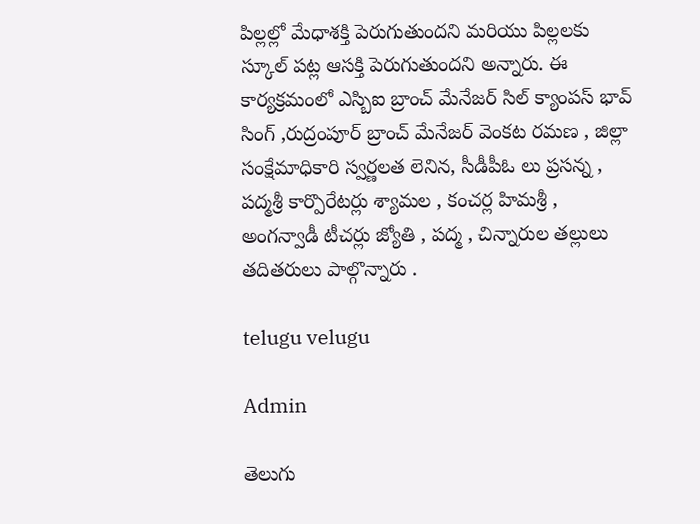పిల్లల్లో మేధాశక్తి పెరుగుతుందని మరియు పిల్లలకు స్కూల్ పట్ల ఆసక్తి పెరుగుతుందని అన్నారు. ఈ కార్యక్రమంలో ఎస్బిఐ బ్రాంచ్ మేనేజర్ సిల్ క్యాంపస్ భావ్ సింగ్ ,రుద్రంపూర్ బ్రాంచ్ మేనేజర్ వెంకట రమణ , జిల్లా సంక్షేమాధికారి స్వర్ణలత లెనిన, సీడీపీఓ లు ప్రసన్న , పద్మశ్రీ కార్పొరేటర్లు శ్యామల , కంచర్ల హిమశ్రీ , అంగన్వాడీ టీచర్లు జ్యోతి , పద్మ , చిన్నారుల తల్లులు తదితరులు పాల్గొన్నారు .

telugu velugu

Admin

తెలుగు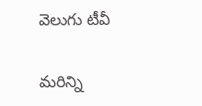వెలుగు టీవీ

మరిన్ని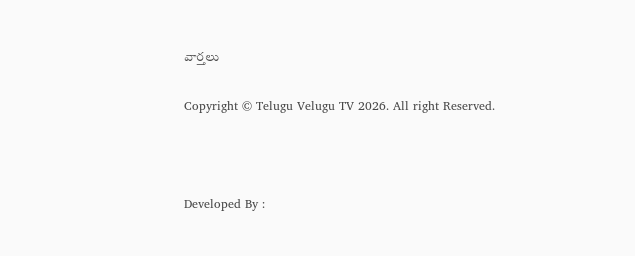వార్తలు

Copyright © Telugu Velugu TV 2026. All right Reserved.



Developed By :